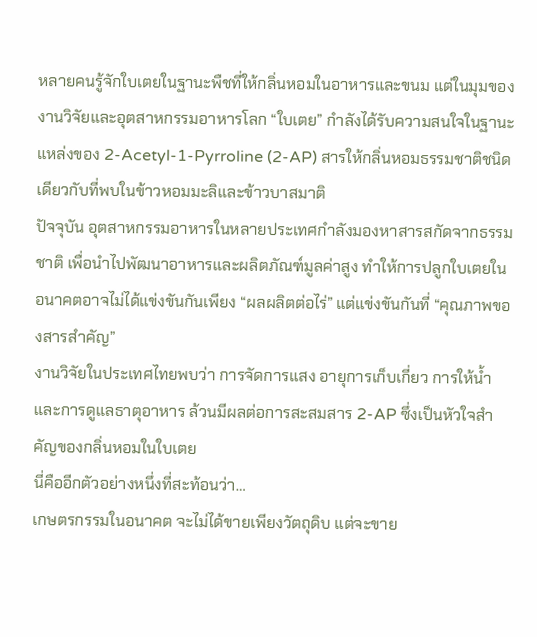หลายคนรู้จักใบเตยในฐานะพืชที่ให้กลิ่นหอมในอาหารและขนม แต่ในมุมของงานวิจัยและอุตสาหกรรมอาหารโลก “ใบเตย” กำลังได้รับความสนใจในฐานะแหล่งของ 2-Acetyl-1-Pyrroline (2-AP) สารให้กลิ่นหอมธรรมชาติชนิดเดียวกับที่พบในข้าวหอมมะลิและข้าวบาสมาติ
ปัจจุบัน อุตสาหกรรมอาหารในหลายประเทศกำลังมองหาสารสกัดจากธรรมชาติ เพื่อนำไปพัฒนาอาหารและผลิตภัณฑ์มูลค่าสูง ทำให้การปลูกใบเตยในอนาคตอาจไม่ได้แข่งขันกันเพียง “ผลผลิตต่อไร่” แต่แข่งขันกันที่ “คุณภาพของสารสำคัญ”
งานวิจัยในประเทศไทยพบว่า การจัดการแสง อายุการเก็บเกี่ยว การให้น้ำ และการดูแลธาตุอาหาร ล้วนมีผลต่อการสะสมสาร 2-AP ซึ่งเป็นหัวใจสำคัญของกลิ่นหอมในใบเตย
นี่คืออีกตัวอย่างหนึ่งที่สะท้อนว่า…
เกษตรกรรมในอนาคต จะไม่ได้ขายเพียงวัตถุดิบ แต่จะขาย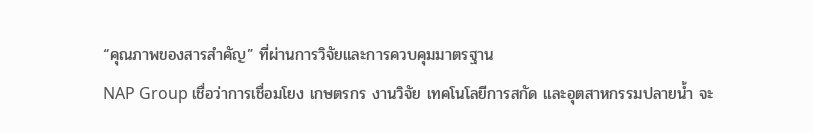“คุณภาพของสารสำคัญ” ที่ผ่านการวิจัยและการควบคุมมาตรฐาน
NAP Group เชื่อว่าการเชื่อมโยง เกษตรกร งานวิจัย เทคโนโลยีการสกัด และอุตสาหกรรมปลายน้ำ จะ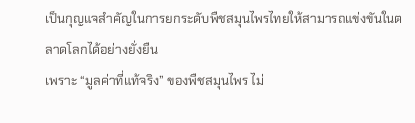เป็นกุญแจสำคัญในการยกระดับพืชสมุนไพรไทยให้สามารถแข่งขันในตลาดโลกได้อย่างยั่งยืน
เพราะ “มูลค่าที่แท้จริง” ของพืชสมุนไพร ไม่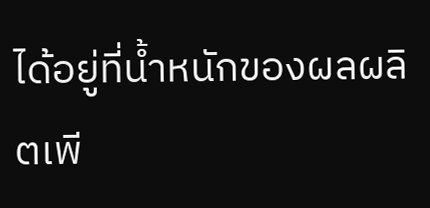ได้อยู่ที่น้ำหนักของผลผลิตเพี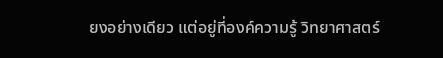ยงอย่างเดียว แต่อยู่ที่องค์ความรู้ วิทยาศาสตร์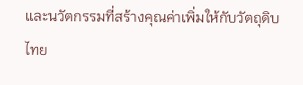และนวัตกรรมที่สร้างคุณค่าเพิ่มให้กับวัตถุดิบไทย